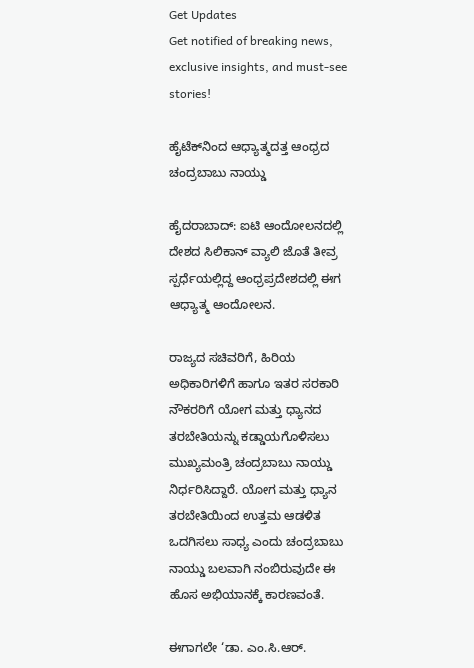Get Updates
Get notified of breaking news, exclusive insights, and must-see stories!

ಹೈಟೆಕ್‌ನಿಂದ ಆಧ್ಯಾತ್ಮದತ್ತ ಆಂಧ್ರದ ಚಂದ್ರಬಾಬು ನಾಯ್ಡು

ಹೈದರಾಬಾದ್‌: ಐಟಿ ಆಂದೋಲನದಲ್ಲಿ ದೇಶದ ಸಿಲಿಕಾನ್‌ ವ್ಯಾಲಿ ಜೊತೆ ತೀವ್ರ ಸ್ಪರ್ಧೆಯಲ್ಲಿದ್ದ ಆಂಧ್ರಪ್ರದೇಶದಲ್ಲಿ ಈಗ ಆಧ್ಯಾತ್ಮ ಆಂದೋಲನ.

ರಾಜ್ಯದ ಸಚಿವರಿಗೆ, ಹಿರಿಯ ಅಧಿಕಾರಿಗಳಿಗೆ ಹಾಗೂ ಇತರ ಸರಕಾರಿ ನೌಕರರಿಗೆ ಯೋಗ ಮತ್ತು ಧ್ಯಾನದ ತರಬೇತಿಯನ್ನು ಕಡ್ಡಾಯಗೊಳಿಸಲು ಮುಖ್ಯಮಂತ್ರಿ ಚಂದ್ರಬಾಬು ನಾಯ್ಡು ನಿರ್ಧರಿಸಿದ್ದಾರೆ. ಯೋಗ ಮತ್ತು ಧ್ಯಾನ ತರಬೇತಿಯಿಂದ ಉತ್ತಮ ಆಡಳಿತ ಒದಗಿಸಲು ಸಾಧ್ಯ ಎಂದು ಚಂದ್ರಬಾಬು ನಾಯ್ಡು ಬಲವಾಗಿ ನಂಬಿರುವುದೇ ಈ ಹೊಸ ಅಭಿಯಾನಕ್ಕೆ ಕಾರಣವಂತೆ.

ಈಗಾಗಲೇ ‘ಡಾ. ಎಂ.ಸಿ.ಆರ್‌.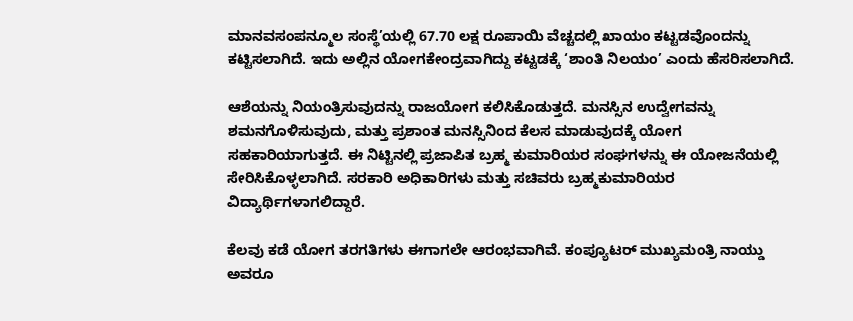ಮಾನವಸಂಪನ್ಮೂಲ ಸಂಸ್ಥೆ’ಯಲ್ಲಿ 67.70 ಲಕ್ಷ ರೂಪಾಯಿ ವೆಚ್ಚದಲ್ಲಿ ಖಾಯಂ ಕಟ್ಟಡವೊಂದನ್ನು ಕಟ್ಟಿಸಲಾಗಿದೆ. ಇದು ಅಲ್ಲಿನ ಯೋಗಕೇಂದ್ರವಾಗಿದ್ದು ಕಟ್ಟಡಕ್ಕೆ ‘ಶಾಂತಿ ನಿಲಯಂ’ ಎಂದು ಹೆಸರಿಸಲಾಗಿದೆ.

ಆಶೆಯನ್ನು ನಿಯಂತ್ರಿಸುವುದನ್ನು ರಾಜಯೋಗ ಕಲಿಸಿಕೊಡುತ್ತದೆ. ಮನಸ್ಸಿನ ಉದ್ವೇಗವನ್ನು ಶಮನಗೊಳಿಸುವುದು, ಮತ್ತು ಪ್ರಶಾಂತ ಮನಸ್ಸಿನಿಂದ ಕೆಲಸ ಮಾಡುವುದಕ್ಕೆ ಯೋಗ ಸಹಕಾರಿಯಾಗುತ್ತದೆ. ಈ ನಿಟ್ಟಿನಲ್ಲಿ ಪ್ರಜಾಪಿತ ಬ್ರಹ್ಮ ಕುಮಾರಿಯರ ಸಂಘಗಳನ್ನು ಈ ಯೋಜನೆಯಲ್ಲಿ ಸೇರಿಸಿಕೊಳ್ಳಲಾಗಿದೆ. ಸರಕಾರಿ ಅಧಿಕಾರಿಗಳು ಮತ್ತು ಸಚಿವರು ಬ್ರಹ್ಮಕುಮಾರಿಯರ ವಿದ್ಯಾರ್ಥಿಗಳಾಗಲಿದ್ದಾರೆ.

ಕೆಲವು ಕಡೆ ಯೋಗ ತರಗತಿಗಳು ಈಗಾಗಲೇ ಆರಂಭವಾಗಿವೆ. ಕಂಪ್ಯೂಟರ್‌ ಮುಖ್ಯಮಂತ್ರಿ ನಾಯ್ಡು ಅವರೂ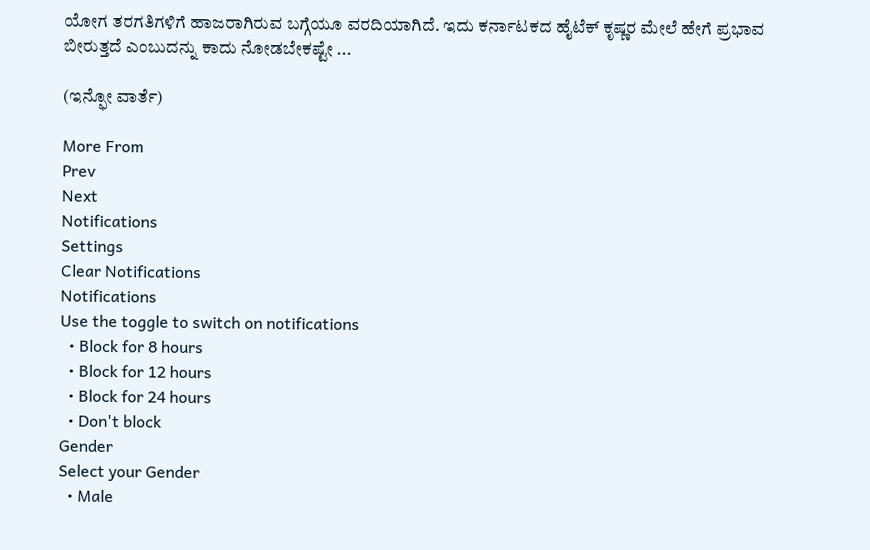ಯೋಗ ತರಗತಿಗಳಿಗೆ ಹಾಜರಾಗಿರುವ ಬಗ್ಗೆಯೂ ವರದಿಯಾಗಿದೆ. ಇದು ಕರ್ನಾಟಕದ ಹೈಟೆಕ್‌ ಕೃಷ್ಣರ ಮೇಲೆ ಹೇಗೆ ಪ್ರಭಾವ ಬೀರುತ್ತದೆ ಎಂಬುದನ್ನು ಕಾದು ನೋಡಬೇಕಷ್ಟೇ ...

(ಇನ್ಫೋ ವಾರ್ತೆ)

More From
Prev
Next
Notifications
Settings
Clear Notifications
Notifications
Use the toggle to switch on notifications
  • Block for 8 hours
  • Block for 12 hours
  • Block for 24 hours
  • Don't block
Gender
Select your Gender
  • Male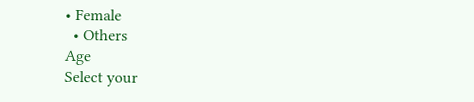• Female
  • Others
Age
Select your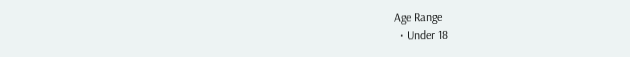Age Range
  • Under 18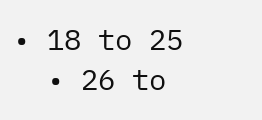• 18 to 25
  • 26 to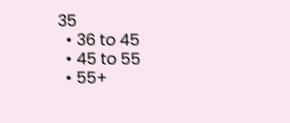35
  • 36 to 45
  • 45 to 55
  • 55+